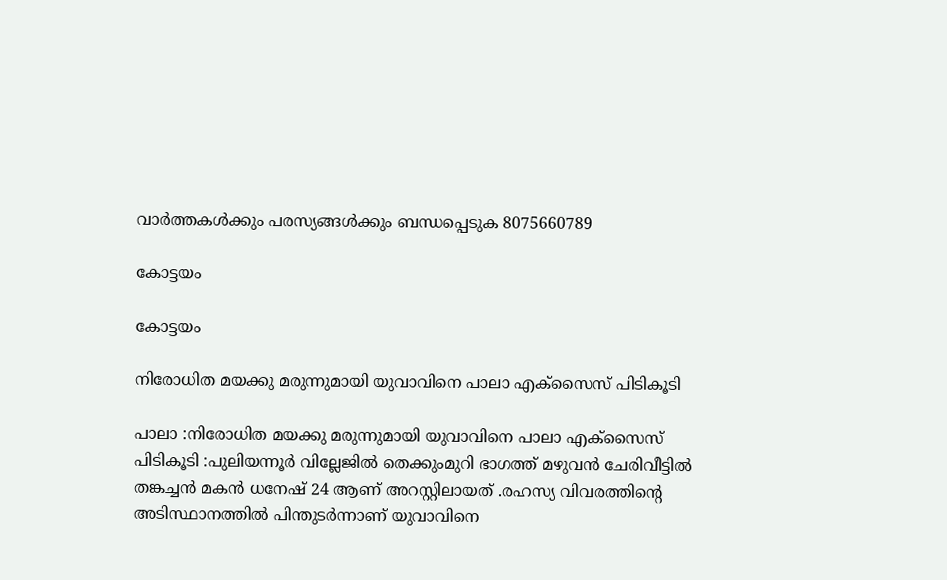വാർത്തകൾക്കും പരസ്യങ്ങൾക്കും ബന്ധപ്പെടുക 8075660789

കോട്ടയം

കോട്ടയം

നിരോധിത മയക്കു മരുന്നുമായി യുവാവിനെ പാലാ എക്സൈസ് പിടികൂടി

പാലാ :നിരോധിത മയക്കു മരുന്നുമായി യുവാവിനെ പാലാ എക്സൈസ് പിടികൂടി :പുലിയന്നൂർ വില്ലേജിൽ തെക്കുംമുറി ഭാഗത്ത് മഴുവൻ ചേരിവീട്ടിൽ തങ്കച്ചൻ മകൻ ധനേഷ് 24 ആണ് അറസ്റ്റിലായത് .രഹസ്യ വിവരത്തിന്റെ അടിസ്ഥാനത്തിൽ പിന്തുടർന്നാണ് യുവാവിനെ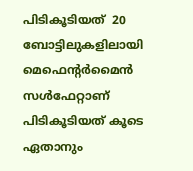പിടികൂടിയത്  20 ബോട്ടിലുകളിലായി മെഫെന്റർമൈൻ സൾഫേറ്റാണ് പിടികൂടിയത് കൂടെ ഏതാനും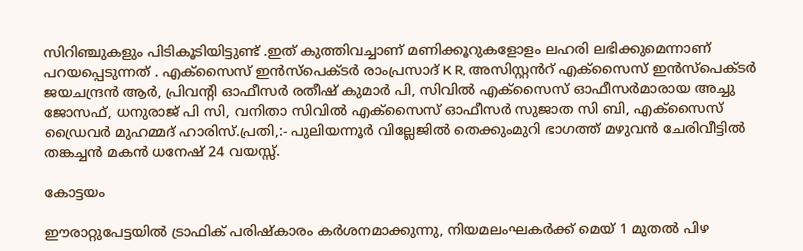സിറിഞ്ചുകളും പിടികൂടിയിട്ടുണ്ട് .ഇത് കുത്തിവച്ചാണ് മണിക്കൂറുകളോളം ലഹരി ലഭിക്കുമെന്നാണ് പറയപ്പെടുന്നത് . എക്സൈസ് ഇൻസ്പെക്ടർ രാംപ്രസാദ് K R, അസിസ്റ്റൻറ് എക്സൈസ് ഇൻസ്പെക്ടർ ജയചന്ദ്രൻ ആർ, പ്രിവന്റി ഓഫീസർ രതീഷ് കുമാർ പി, സിവിൽ എക്സൈസ് ഓഫീസർമാരായ അച്ചു ജോസഫ്, ധനുരാജ് പി സി, വനിതാ സിവിൽ എക്സൈസ് ഓഫീസർ സുജാത സി ബി, എക്സൈസ് ഡ്രൈവർ മുഹമ്മദ് ഹാരിസ്.പ്രതി,:- പുലിയന്നൂർ വില്ലേജിൽ തെക്കുംമുറി ഭാഗത്ത് മഴുവൻ ചേരിവീട്ടിൽ തങ്കച്ചൻ മകൻ ധനേഷ് 24 വയസ്സ്.

കോട്ടയം

ഈരാറ്റുപേട്ടയിൽ ട്രാഫിക് പരിഷ്കാരം കർശനമാക്കുന്നു, നിയമലംഘകർക്ക് മെയ് 1 മുതൽ പിഴ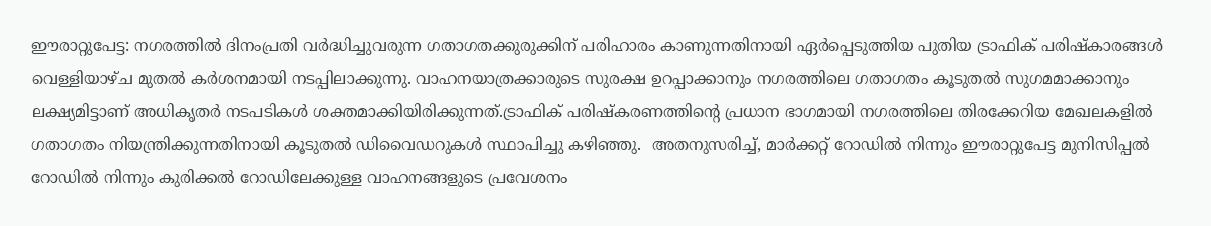ഈരാറ്റുപേട്ട: നഗരത്തിൽ ദിനംപ്രതി വർദ്ധിച്ചുവരുന്ന ഗതാഗതക്കുരുക്കിന് പരിഹാരം കാണുന്നതിനായി ഏർപ്പെടുത്തിയ പുതിയ ട്രാഫിക് പരിഷ്കാരങ്ങൾ വെള്ളിയാഴ്ച മുതൽ കർശനമായി നടപ്പിലാക്കുന്നു. വാഹനയാത്രക്കാരുടെ സുരക്ഷ ഉറപ്പാക്കാനും നഗരത്തിലെ ഗതാഗതം കൂടുതൽ സുഗമമാക്കാനും ലക്ഷ്യമിട്ടാണ് അധികൃതർ നടപടികൾ ശക്തമാക്കിയിരിക്കുന്നത്.ട്രാഫിക് പരിഷ്കരണത്തിന്റെ പ്രധാന ഭാഗമായി നഗരത്തിലെ തിരക്കേറിയ മേഖലകളിൽ ഗതാഗതം നിയന്ത്രിക്കുന്നതിനായി കൂടുതൽ ഡിവൈഡറുകൾ സ്ഥാപിച്ചു കഴിഞ്ഞു.  അതനുസരിച്ച്, മാർക്കറ്റ് റോഡിൽ നിന്നും ഈരാറ്റുപേട്ട മുനിസിപ്പൽ റോഡിൽ നിന്നും കുരിക്കൽ റോഡിലേക്കുള്ള വാഹനങ്ങളുടെ പ്രവേശനം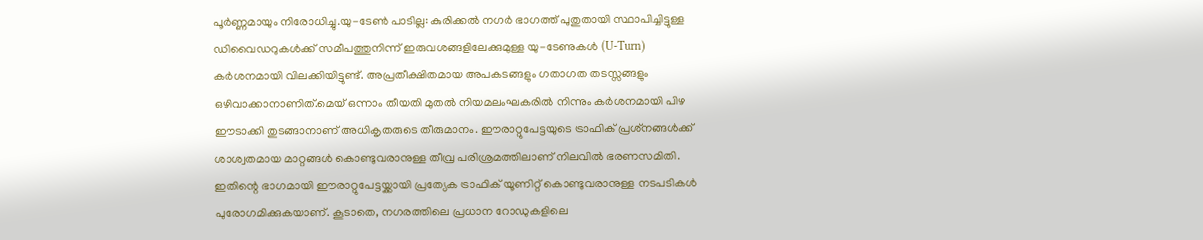പൂർണ്ണമായും നിരോധിച്ചു.യു-ടേൺ പാടില്ല: കുരിക്കൽ നഗർ ഭാഗത്ത് പുതുതായി സ്ഥാപിച്ചിട്ടുള്ള ഡിവൈഡറുകൾക്ക് സമീപത്തുനിന്ന് ഇരുവശങ്ങളിലേക്കുമുള്ള യു-ടേണുകൾ (U-Turn) കർശനമായി വിലക്കിയിട്ടുണ്ട്. അപ്രതീക്ഷിതമായ അപകടങ്ങളും ഗതാഗത തടസ്സങ്ങളും ഒഴിവാക്കാനാണിത്.മെയ് ഒന്നാം തീയതി മുതൽ നിയമലംഘകരിൽ നിന്നും കർശനമായി പിഴ ഈടാക്കി തുടങ്ങാനാണ് അധികൃതരുടെ തീരുമാനം. ഈരാറ്റുപേട്ടയുടെ ട്രാഫിക് പ്രശ്‌നങ്ങൾക്ക് ശാശ്വതമായ മാറ്റങ്ങൾ കൊണ്ടുവരാനുള്ള തീവ്ര പരിശ്രമത്തിലാണ് നിലവിൽ ഭരണസമിതി. ഇതിന്റെ ഭാഗമായി ഈരാറ്റുപേട്ടയ്ക്കായി പ്രത്യേക ട്രാഫിക് യൂണിറ്റ് കൊണ്ടുവരാനുള്ള നടപടികൾ പുരോഗമിക്കുകയാണ്. കൂടാതെ, നഗരത്തിലെ പ്രധാന റോഡുകളിലെ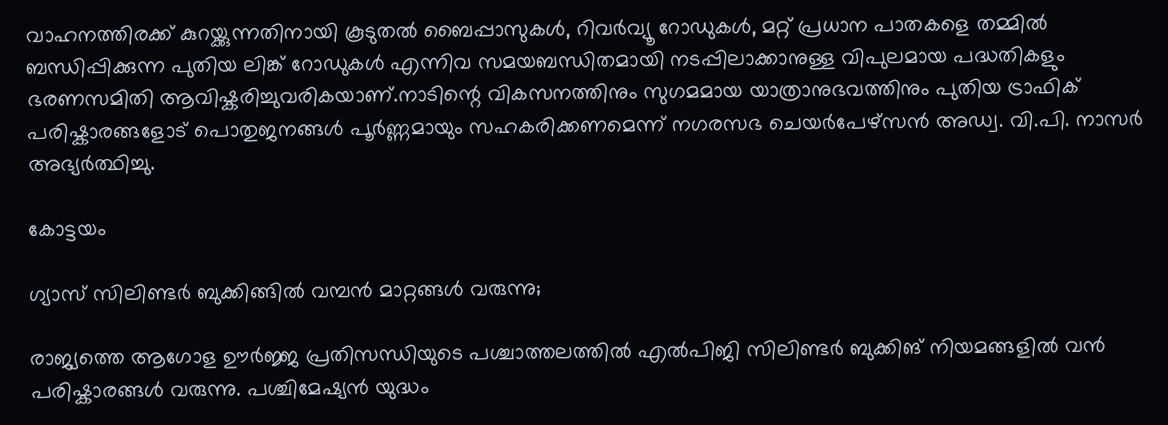വാഹനത്തിരക്ക് കുറയ്ക്കുന്നതിനായി കൂടുതൽ ബൈപ്പാസുകൾ, റിവർവ്യൂ റോഡുകൾ, മറ്റ് പ്രധാന പാതകളെ തമ്മിൽ ബന്ധിപ്പിക്കുന്ന പുതിയ ലിങ്ക് റോഡുകൾ എന്നിവ സമയബന്ധിതമായി നടപ്പിലാക്കാനുള്ള വിപുലമായ പദ്ധതികളും ഭരണസമിതി ആവിഷ്കരിച്ചുവരികയാണ്.നാടിന്റെ വികസനത്തിനും സുഗമമായ യാത്രാനുഭവത്തിനും പുതിയ ട്രാഫിക് പരിഷ്കാരങ്ങളോട് പൊതുജനങ്ങൾ പൂർണ്ണമായും സഹകരിക്കണമെന്ന് നഗരസഭ ചെയർപേഴ്സൻ അഡ്വ. വി.പി. നാസർ  അഭ്യർത്ഥിച്ചു.

കോട്ടയം

ഗ്യാസ് സിലിണ്ടർ ബുക്കിങ്ങിൽ വമ്പൻ മാറ്റങ്ങൾ വരുന്നു;

രാജ്യത്തെ ആഗോള ഊർജ്ജ പ്രതിസന്ധിയുടെ പശ്ചാത്തലത്തിൽ എൽപിജി സിലിണ്ടർ ബുക്കിങ് നിയമങ്ങളിൽ വൻ പരിഷ്കാരങ്ങൾ വരുന്നു. പശ്ചിമേഷ്യൻ യുദ്ധം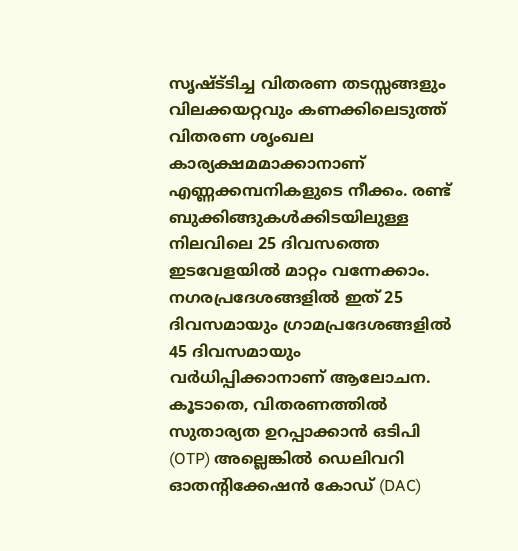സൃഷ്ട്‌ടിച്ച വിതരണ തടസ്സങ്ങളും വിലക്കയറ്റവും കണക്കിലെടുത്ത് വിതരണ ശൃംഖല കാര്യക്ഷമമാക്കാനാണ് എണ്ണക്കമ്പനികളുടെ നീക്കം. രണ്ട് ബുക്കിങ്ങുകൾക്കിടയിലുള്ള നിലവിലെ 25 ദിവസത്തെ ഇടവേളയിൽ മാറ്റം വന്നേക്കാം. നഗരപ്രദേശങ്ങളിൽ ഇത് 25 ദിവസമായും ഗ്രാമപ്രദേശങ്ങളിൽ 45 ദിവസമായും വർധിപ്പിക്കാനാണ് ആലോചന. കൂടാതെ, വിതരണത്തിൽ സുതാര്യത ഉറപ്പാക്കാൻ ഒടിപി (OTP) അല്ലെങ്കിൽ ഡെലിവറി ഓതന്റിക്കേഷൻ കോഡ് (DAC)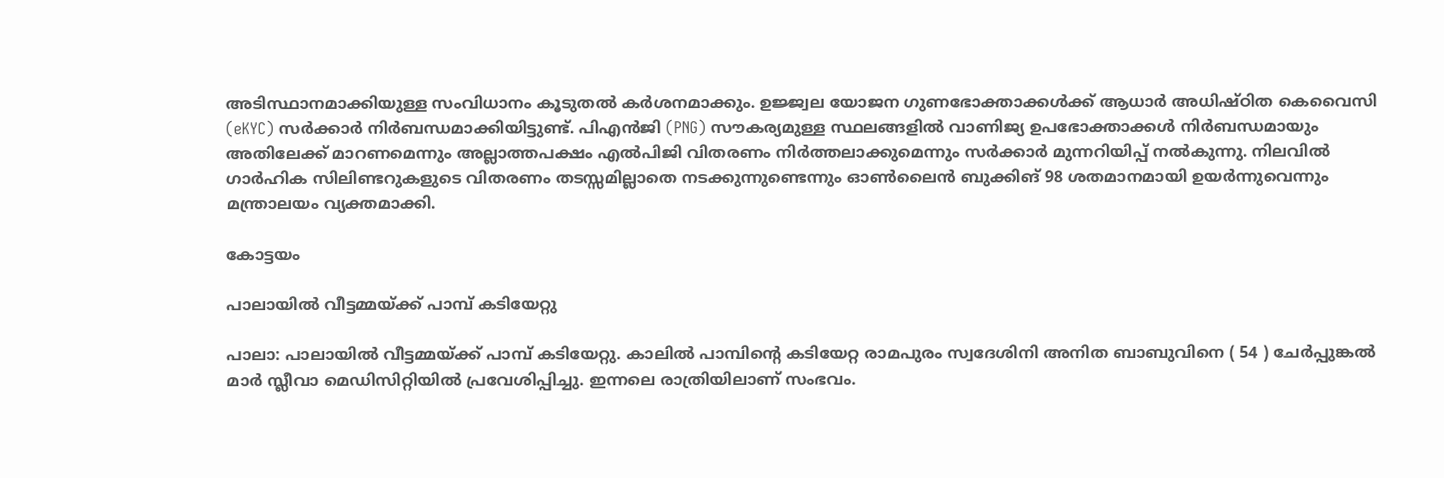അടിസ്ഥാനമാക്കിയുള്ള സംവിധാനം കൂടുതൽ കർശനമാക്കും. ഉജ്ജ്വല യോജന ഗുണഭോക്താക്കൾക്ക് ആധാർ അധിഷ്ഠിത കെവൈസി (eKYC) സർക്കാർ നിർബന്ധമാക്കിയിട്ടുണ്ട്. പിഎൻജി (PNG) സൗകര്യമുള്ള സ്ഥലങ്ങളിൽ വാണിജ്യ ഉപഭോക്താക്കൾ നിർബന്ധമായും അതിലേക്ക് മാറണമെന്നും അല്ലാത്തപക്ഷം എൽപിജി വിതരണം നിർത്തലാക്കുമെന്നും സർക്കാർ മുന്നറിയിപ്പ് നൽകുന്നു. നിലവിൽ ഗാർഹിക സിലിണ്ടറുകളുടെ വിതരണം തടസ്സമില്ലാതെ നടക്കുന്നുണ്ടെന്നും ഓൺലൈൻ ബുക്കിങ് 98 ശതമാനമായി ഉയർന്നുവെന്നും മന്ത്രാലയം വ്യക്തമാക്കി.

കോട്ടയം

പാലായിൽ വീട്ടമ്മയ്ക്ക് പാമ്പ് കടിയേറ്റു

പാലാ: പാലായിൽ വീട്ടമ്മയ്ക്ക് പാമ്പ് കടിയേറ്റു. കാലിൽ പാമ്പിൻ്റെ കടിയേറ്റ രാമപുരം സ്വദേശിനി അനിത ബാബുവിനെ ( 54 ) ചേർപ്പുങ്കൽ മാർ സ്ലീവാ മെഡിസിറ്റിയിൽ പ്രവേശിപ്പിച്ചു. ഇന്നലെ രാത്രിയിലാണ് സംഭവം.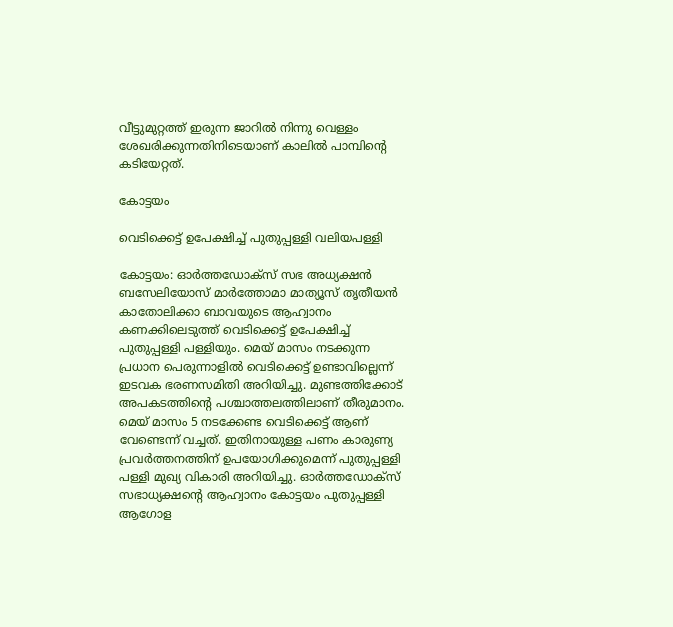വീട്ടുമുറ്റത്ത് ഇരുന്ന ജാറിൽ നിന്നു വെള്ളം ശേഖരിക്കുന്നതിനിടെയാണ് കാലിൽ പാമ്പിൻ്റെ കടിയേറ്റത്.

കോട്ടയം

വെടിക്കെട്ട് ഉപേക്ഷിച്ച് പുതുപ്പള്ളി വലിയപള്ളി

കോട്ടയം: ഓര്‍ത്തഡോക്‌സ് സഭ അധ്യക്ഷന്‍ ബസേലിയോസ് മാര്‍ത്തോമാ മാത്യൂസ് തൃതീയന്‍ കാതോലിക്കാ ബാവയുടെ ആഹ്വാനം കണക്കിലെടുത്ത് വെടിക്കെട്ട് ഉപേക്ഷിച്ച് പുതുപ്പള്ളി പള്ളിയും. മെയ് മാസം നടക്കുന്ന പ്രധാന പെരുന്നാളിൽ വെടിക്കെട്ട് ഉണ്ടാവില്ലെന്ന് ഇടവക ഭരണസമിതി അറിയിച്ചു. മുണ്ടത്തിക്കോട് അപകടത്തിന്‍റെ പശ്ചാത്തലത്തിലാണ് തീരുമാനം. മെയ് മാസം 5 നടക്കേണ്ട വെടിക്കെട്ട് ആണ് വേണ്ടെന്ന് വച്ചത്. ഇതിനായുള്ള പണം കാരുണ്യ പ്രവർത്തനത്തിന് ഉപയോഗിക്കുമെന്ന് പുതുപ്പള്ളി പള്ളി മുഖ്യ വികാരി അറിയിച്ചു. ഓർത്തഡോക്സ് സഭാധ്യക്ഷന്‍റെ ആഹ്വാനം കോട്ടയം പുതുപ്പള്ളി ആഗോള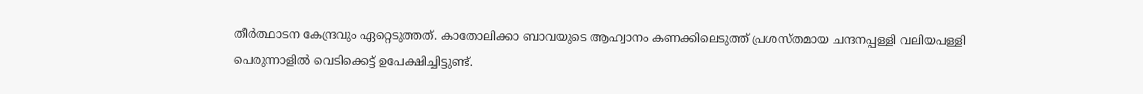തീർത്ഥാടന കേന്ദ്രവും ഏറ്റെടുത്തത്. കാതോലിക്കാ ബാവയുടെ ആഹ്വാനം കണക്കിലെടുത്ത് പ്രശസ്തമായ ചന്ദനപ്പള്ളി വലിയപള്ളി പെരുന്നാളില്‍ വെടിക്കെട്ട് ഉപേക്ഷിച്ചിട്ടുണ്ട്.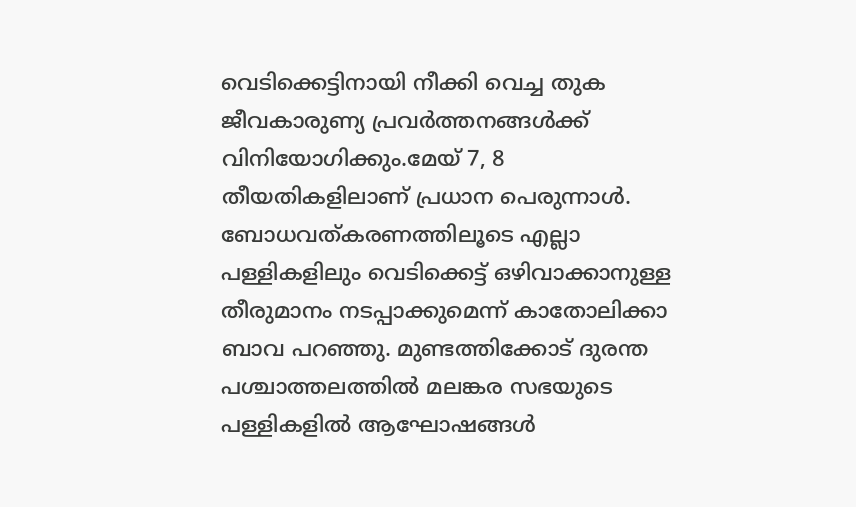വെടിക്കെട്ടിനായി നീക്കി വെച്ച തുക ജീവകാരുണ്യ പ്രവര്‍ത്തനങ്ങള്‍ക്ക് വിനിയോഗിക്കും.മേയ് 7, 8 തീയതികളിലാണ് പ്രധാന പെരുന്നാള്‍. ബോധവത്കരണത്തിലൂടെ എല്ലാ പള്ളികളിലും വെടിക്കെട്ട് ഒഴിവാക്കാനുള്ള തീരുമാനം നടപ്പാക്കുമെന്ന് കാതോലിക്കാ ബാവ പറഞ്ഞു. മുണ്ടത്തിക്കോട് ദുരന്ത പശ്ചാത്തലത്തില്‍ മലങ്കര സഭയുടെ പള്ളികളില്‍ ആഘോഷങ്ങള്‍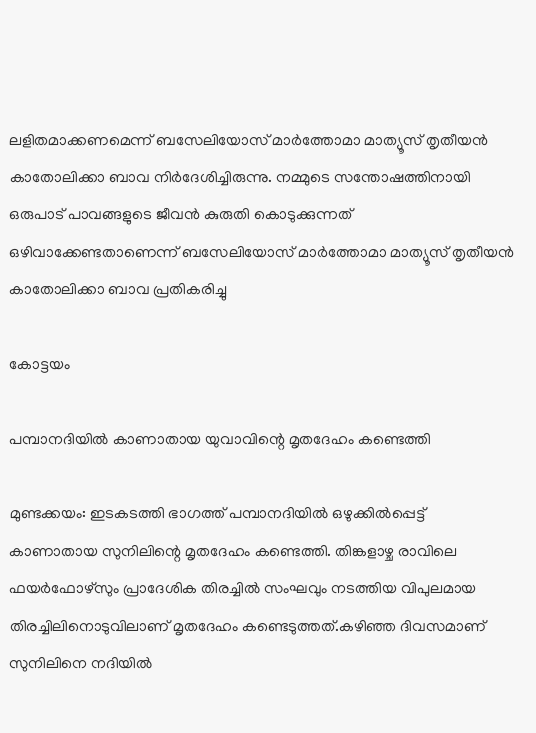ലളിതമാക്കണമെന്ന് ബസേലിയോസ് മാര്‍ത്തോമാ മാത്യൂസ് തൃതീയന്‍ കാതോലിക്കാ ബാവ നിര്‍ദേശിച്ചിരുന്നു. നമ്മുടെ സന്തോഷത്തിനായി ഒരുപാട് പാവങ്ങളുടെ ജീവന്‍ കുരുതി കൊടുക്കുന്നത് ഒഴിവാക്കേണ്ടതാണെന്ന് ബസേലിയോസ് മാര്‍ത്തോമാ മാത്യൂസ് തൃതീയന്‍ കാതോലിക്കാ ബാവ പ്രതികരിച്ചു

കോട്ടയം

പമ്പാനദിയിൽ കാണാതായ യുവാവിന്റെ മൃതദേഹം കണ്ടെത്തി

മുണ്ടക്കയം: ഇടകടത്തി ഭാഗത്ത് പമ്പാനദിയിൽ ഒഴുക്കിൽപ്പെട്ട് കാണാതായ സുനിലിന്റെ മൃതദേഹം കണ്ടെത്തി. തിങ്കളാഴ്ച രാവിലെ ഫയർഫോഴ്സും പ്രാദേശിക തിരച്ചിൽ സംഘവും നടത്തിയ വിപുലമായ തിരച്ചിലിനൊടുവിലാണ് മൃതദേഹം കണ്ടെടുത്തത്.കഴിഞ്ഞ ദിവസമാണ് സുനിലിനെ നദിയിൽ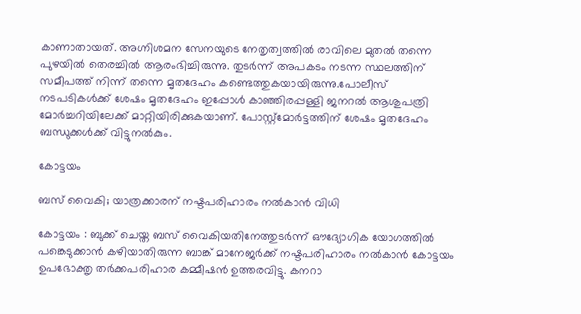കാണാതായത്. അഗ്നിശമന സേനയുടെ നേതൃത്വത്തിൽ രാവിലെ മുതൽ തന്നെ പുഴയിൽ തെരച്ചിൽ ആരംഭിച്ചിരുന്നു. തുടർന്ന് അപകടം നടന്ന സ്ഥലത്തിന് സമീപത്ത് നിന്ന് തന്നെ മൃതദേഹം കണ്ടെത്തുകയായിരുന്നു.പോലീസ് നടപടികൾക്ക് ശേഷം മൃതദേഹം ഇപ്പോൾ കാഞ്ഞിരപ്പള്ളി ജനറൽ ആശുപത്രി മോർച്ചറിയിലേക്ക് മാറ്റിയിരിക്കുകയാണ്. പോസ്റ്റ്മോർട്ടത്തിന് ശേഷം മൃതദേഹം ബന്ധുക്കൾക്ക് വിട്ടുനൽകും.

കോട്ടയം

ബസ് വൈകി; യാത്രക്കാരന് നഷ്ടപരിഹാരം നല്‍കാന്‍ വിധി

കോട്ടയം : ബുക്ക് ചെയ്ത ബസ് വൈകിയതിനേത്തുടര്‍ന്ന് ഔദ്യോഗിക യോഗത്തില്‍ പങ്കെടുക്കാന്‍ കഴിയാതിരുന്ന ബാങ്ക് മാനേജര്‍ക്ക് നഷ്ടപരിഹാരം നല്‍കാന്‍ കോട്ടയം ഉപഭോക്തൃ തര്‍ക്കപരിഹാര കമ്മീഷന്‍ ഉത്തരവിട്ടു. കനറാ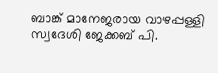ബാങ്ക് മാനേജരായ വാഴപ്പള്ളി സ്വദേശി ജേക്കബ് പി.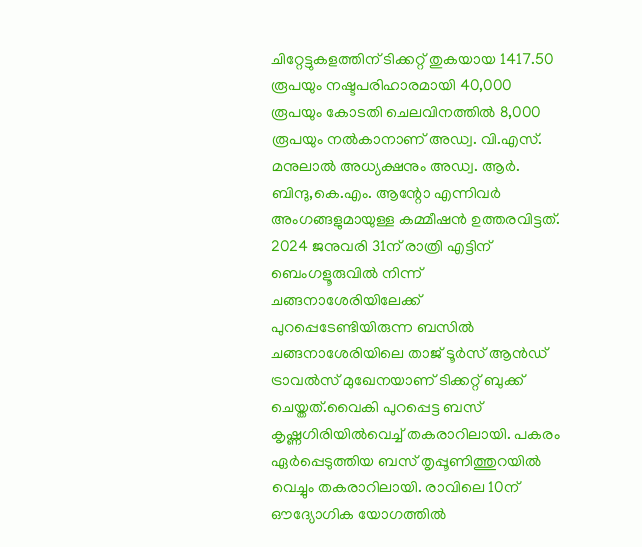ചിറ്റേട്ടുകളത്തിന് ടിക്കറ്റ് തുകയായ 1417.50 രൂപയും നഷ്ടപരിഹാരമായി 40,000 രൂപയും കോടതി ചെലവിനത്തില്‍ 8,000 രൂപയും നല്‍കാനാണ് അഡ്വ. വി.എസ്. മനുലാല്‍ അധ്യക്ഷനും അഡ്വ. ആര്‍. ബിന്ദു,കെ.എം. ആന്റോ എന്നിവര്‍ അംഗങ്ങളുമായുള്ള കമ്മീഷന്‍ ഉത്തരവിട്ടത്. 2024 ജനുവരി 31ന് രാത്രി എട്ടിന് ബെംഗളൂരുവില്‍ നിന്ന് ചങ്ങനാശേരിയിലേക്ക് പുറപ്പെടേണ്ടിയിരുന്ന ബസില്‍ ചങ്ങനാശേരിയിലെ താജ് ടൂര്‍സ് ആന്‍ഡ് ട്രാവല്‍സ് മുഖേനയാണ് ടിക്കറ്റ് ബുക്ക് ചെയ്തത്.വൈകി പുറപ്പെട്ട ബസ് കൃഷ്ണഗിരിയില്‍വെച്ച് തകരാറിലായി. പകരം ഏര്‍പ്പെടുത്തിയ ബസ് തൃപ്പൂണിത്തുറയില്‍ വെച്ചും തകരാറിലായി. രാവിലെ 10ന് ഔദ്യോഗിക യോഗത്തില്‍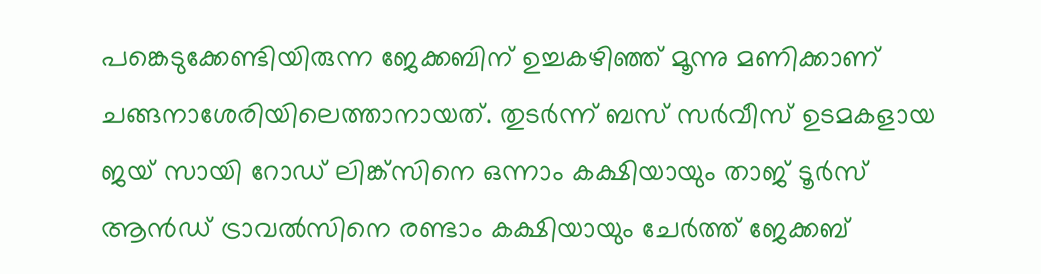പങ്കെടുക്കേണ്ടിയിരുന്ന ജേക്കബിന് ഉച്ചകഴിഞ്ഞ് മൂന്നു മണിക്കാണ് ചങ്ങനാശേരിയിലെത്താനായത്. തുടര്‍ന്ന് ബസ് സര്‍വീസ് ഉടമകളായ ജയ് സായി റോഡ് ലിങ്ക്സിനെ ഒന്നാം കക്ഷിയായും താജ് ടൂര്‍സ് ആന്‍ഡ് ട്രാവല്‍സിനെ രണ്ടാം കക്ഷിയായും ചേര്‍ത്ത് ജേക്കബ്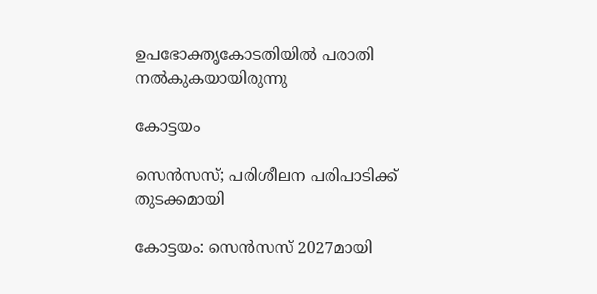ഉപഭോക്തൃകോടതിയില്‍ പരാതി നല്‍കുകയായിരുന്നു

കോട്ടയം

സെൻസസ്; പരിശീലന പരിപാടിക്ക് തുടക്കമായി

കോട്ടയം: സെൻസസ് 2027മായി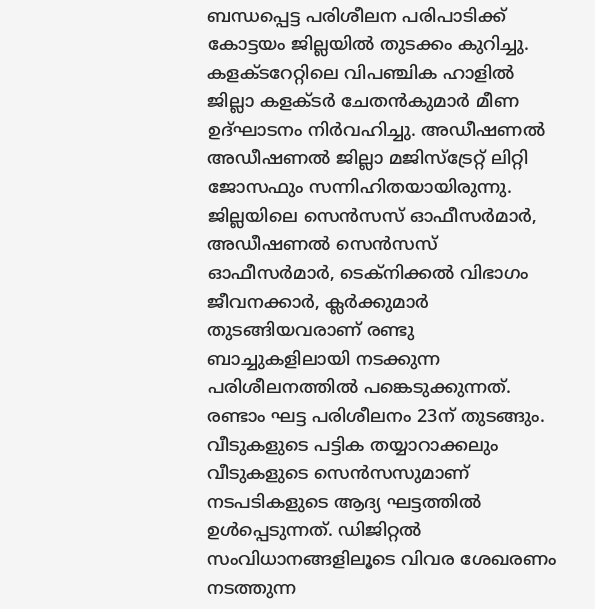ബന്ധപ്പെട്ട പരിശീലന പരിപാടിക്ക് കോട്ടയം ജില്ലയിൽ തുടക്കം കുറിച്ചു.  കളക്ടറേറ്റിലെ വിപഞ്ചിക ഹാളിൽ  ജില്ലാ കളക്ടർ ചേതൻകുമാർ മീണ ഉദ്ഘാടനം നിർവഹിച്ചു. അഡീഷണൽ അഡീഷണൽ ജില്ലാ മജിസ്‌ട്രേറ്റ് ലിറ്റി ജോസഫും സന്നിഹിതയായിരുന്നു. ജില്ലയിലെ സെൻസസ് ഓഫീസർമാർ, അഡീഷണൽ സെൻസസ് ഓഫീസർമാർ, ടെക്‌നിക്കൽ വിഭാഗം ജീവനക്കാർ, ക്ലർക്കുമാർ തുടങ്ങിയവരാണ് രണ്ടു ബാച്ചുകളിലായി നടക്കുന്ന പരിശീലനത്തിൽ പങ്കെടുക്കുന്നത്. രണ്ടാം ഘട്ട പരിശീലനം 23ന് തുടങ്ങും.   വീടുകളുടെ പട്ടിക തയ്യാറാക്കലും വീടുകളുടെ സെൻസസുമാണ് നടപടികളുടെ ആദ്യ ഘട്ടത്തിൽ ഉൾപ്പെടുന്നത്. ഡിജിറ്റൽ സംവിധാനങ്ങളിലൂടെ വിവര ശേഖരണം നടത്തുന്ന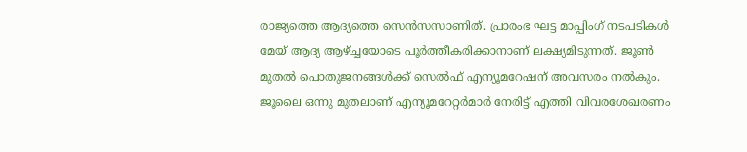രാജ്യത്തെ ആദ്യത്തെ സെൻസസാണിത്. പ്രാരംഭ ഘട്ട മാപ്പിംഗ് നടപടികൾ മേയ് ആദ്യ ആഴ്ച്ചയോടെ പൂർത്തീകരിക്കാനാണ് ലക്ഷ്യമിടുന്നത്. ജൂൺ മുതൽ പൊതുജനങ്ങൾക്ക് സെൽഫ് എന്യൂമറേഷന് അവസരം നൽകും.  ജൂലൈ ഒന്നു മുതലാണ് എന്യൂമറേറ്റർമാർ നേരിട്ട് എത്തി വിവരശേഖരണം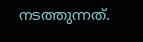നടത്തുന്നത്.